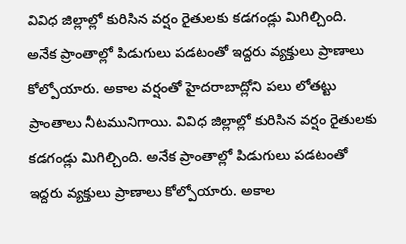వివిధ జిల్లాల్లో కురిసిన వర్షం రైతులకు కడగండ్లు మిగిల్చింది. అనేక ప్రాంతాల్లో పిడుగులు పడటంతో ఇద్దరు వ్యక్తులు ప్రాణాలు కోల్పోయారు. అకాల వర్షంతో హైదరాబాద్లోని పలు లోతట్టు ప్రాంతాలు నీటమునిగాయి. వివిధ జిల్లాల్లో కురిసిన వర్షం రైతులకు కడగండ్లు మిగిల్చింది. అనేక ప్రాంతాల్లో పిడుగులు పడటంతో ఇద్దరు వ్యక్తులు ప్రాణాలు కోల్పోయారు. అకాల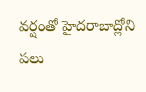వర్షంతో హైదరాబాద్లోని పలు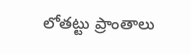లోతట్టు ప్రాంతాలు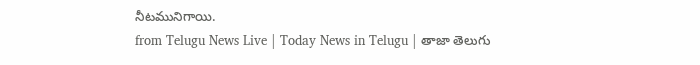నీటమునిగాయి.
from Telugu News Live | Today News in Telugu | తాజా తెలుగు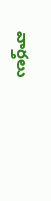వార్తలు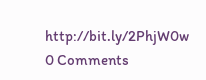http://bit.ly/2PhjW0w
0 Comments